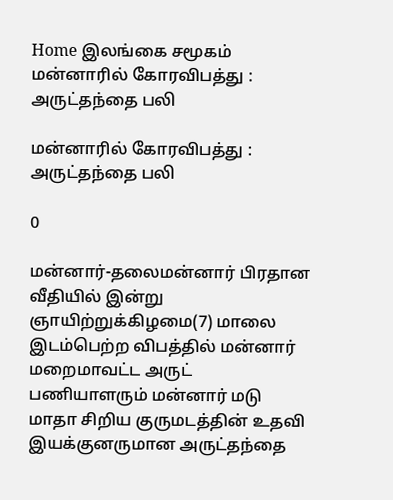Home இலங்கை சமூகம் மன்னாரில் கோரவிபத்து : அருட்தந்தை பலி

மன்னாரில் கோரவிபத்து : அருட்தந்தை பலி

0

மன்னார்-தலைமன்னார் பிரதான வீதியில் இன்று ஞாயிற்றுக்கிழமை(7) மாலை இடம்பெற்ற விபத்தில் மன்னார் மறைமாவட்ட அருட் பணியாளரும் மன்னார் மடு மாதா சிறிய குருமடத்தின் உதவி இயக்குனருமான அருட்தந்தை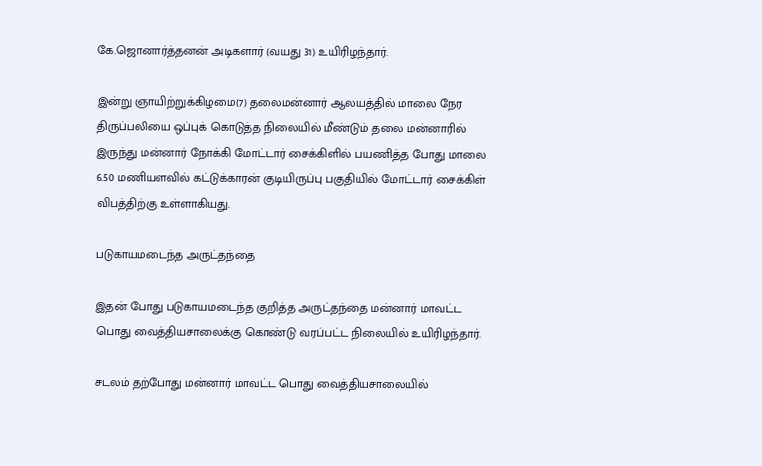கே.ஜொனார்த்தனன் அடிகளார் (வயது 31) உயிரிழந்தார்.

இன்று ஞாயிற்றுக்கிழமை(7) தலைமன்னார் ஆலயத்தில் மாலை நேர திருப்பலியை ஒப்புக் கொடுத்த நிலையில் மீண்டும் தலை மன்னாரில் இருந்து மன்னார் நோக்கி மோட்டார் சைக்கிளில் பயணித்த போது மாலை 6.50 மணியளவில் கட்டுக்காரன் குடியிருப்பு பகுதியில் மோட்டார் சைக்கிள் விபத்திற்கு உள்ளாகியது.

படுகாயமடைந்த அருட்தந்தை

இதன் போது படுகாயமடைந்த குறித்த அருட்தந்தை மன்னார் மாவட்ட பொது வைத்தியசாலைக்கு கொண்டு வரப்பட்ட நிலையில் உயிரிழந்தார்.

சடலம் தற்போது மன்னார் மாவட்ட பொது வைத்தியசாலையில்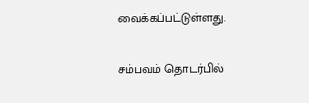வைக்கப்பட்டுள்ளது.

சம்பவம் தொடர்பில்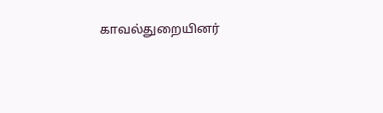காவல்துறையினர்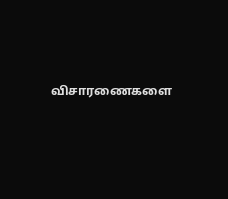விசாரணைகளை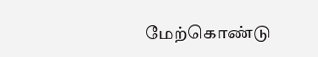மேற்கொண்டு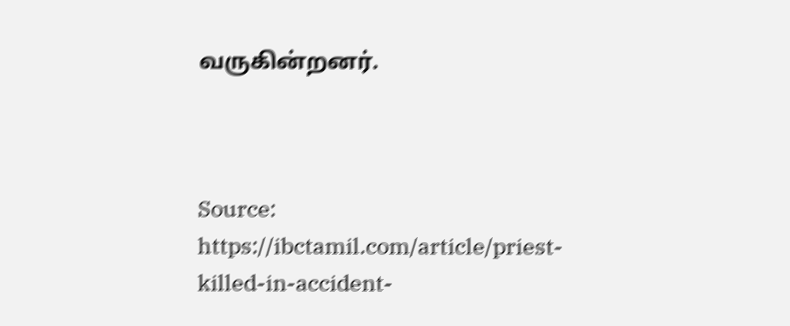வருகின்றனர்.



Source: https://ibctamil.com/article/priest-killed-in-accident-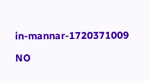in-mannar-1720371009

NO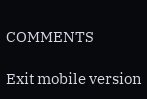COMMENTS

Exit mobile version